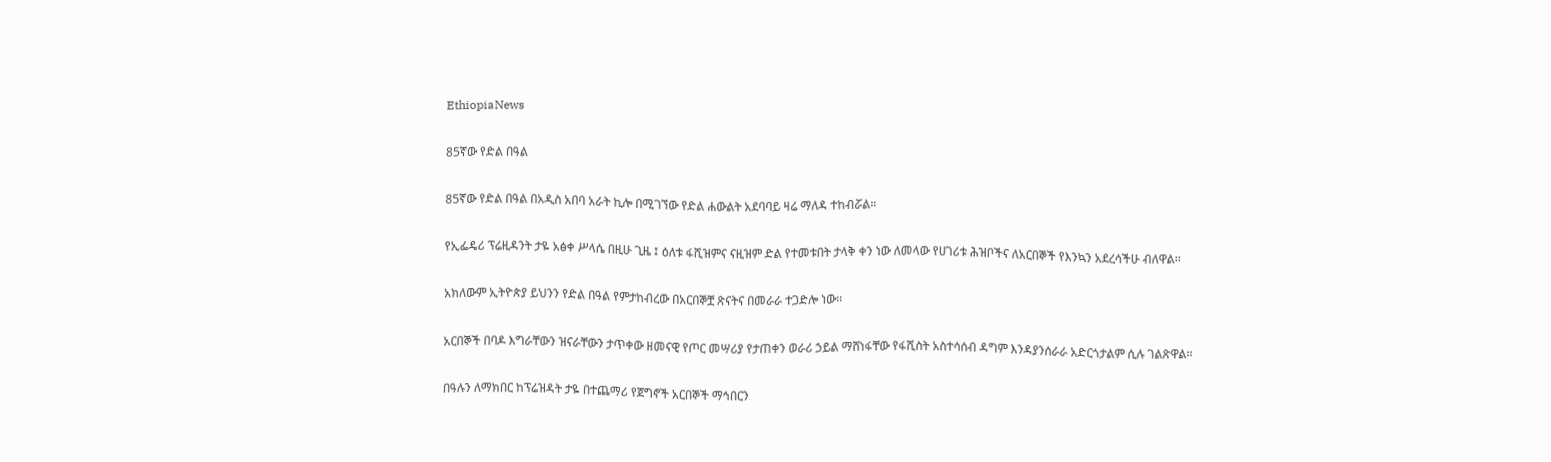EthiopiaNews

85ኛው የድል በዓል

85ኛው የድል በዓል በአዲስ አበባ አራት ኪሎ በሚገኘው የድል ሐውልት አደባባይ ዛሬ ማለዳ ተከብሯል።

የኢፌዴሪ ፕሬዚዳንት ታዬ አፅቀ ሥላሴ በዚሁ ጊዜ ፤ ዕለቱ ፋሺዝምና ናዚዝም ድል የተመቱበት ታላቅ ቀን ነው ለመላው የሀገሪቱ ሕዝቦችና ለአርበኞች የእንኳን አደረሳችሁ ብለዋል፡፡

አክለውም ኢትዮጵያ ይህንን የድል በዓል የምታከብረው በአርበኞቿ ጽናትና በመራራ ተጋድሎ ነው፡፡

አርበኞች በባዶ እግራቸውን ዝናራቸውን ታጥቀው ዘመናዊ የጦር መሣሪያ የታጠቀን ወራሪ ኃይል ማሸነፋቸው የፋሺስት አስተሳሰብ ዳግም እንዳያንሰራራ አድርጎታልም ሲሉ ገልጽዋል፡፡

በዓሉን ለማክበር ከፕሬዝዳት ታዬ በተጨማሪ የጀግኖች አርበኞች ማኅበርን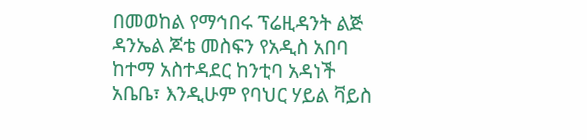በመወከል የማኅበሩ ፕሬዚዳንት ልጅ ዳንኤል ጆቴ መስፍን የአዲስ አበባ ከተማ አስተዳደር ከንቲባ አዳነች አቤቤ፣ እንዲሁም የባህር ሃይል ቫይስ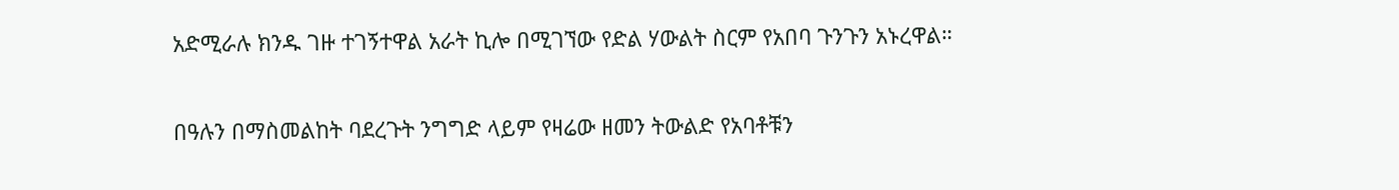አድሚራሉ ክንዱ ገዙ ተገኝተዋል አራት ኪሎ በሚገኘው የድል ሃውልት ስርም የአበባ ጉንጉን አኑረዋል።

በዓሉን በማስመልከት ባደረጉት ንግግድ ላይም የዛሬው ዘመን ትውልድ የአባቶቹን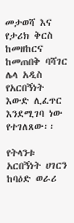መታወሻ እና የታሪክ ቅርስ ከመዘከርና ከመጠበቅ ባሻገር ሌላ አዲስ የአርበኝነት እውድ ሊፈጥር እንደሚገባ ነው የተገለጸው፡፡

የትላንቱ አርበኝነት ሀገርን ከባዕድ ወራሪ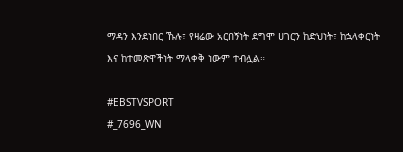ማዳን እንደነበር ኹሉ፣ የዛሬው አርበኝነት ደግሞ ሀገርን ከድህነት፣ ከኋላቀርነት እና ከተመጽዋችነት ማላቀቅ ነውም ተብሏል።

#EBSTVSPORT
#_7696_WN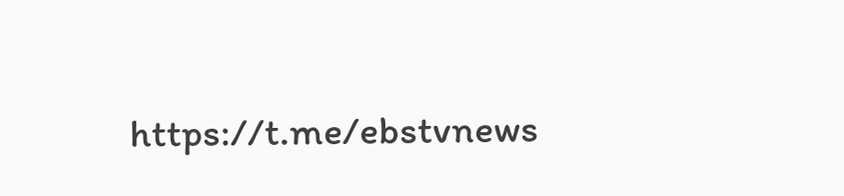https://t.me/ebstvnews